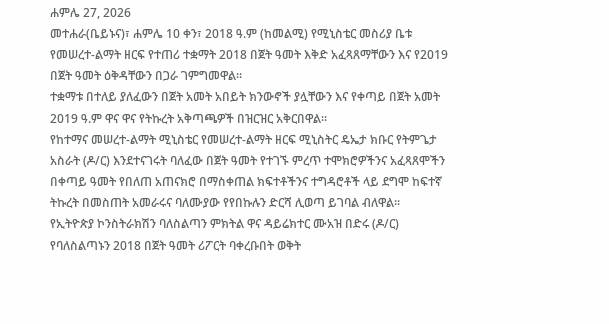ሐምሌ 27, 2026
መተሐራ(ቤይኑና)፣ ሐምሌ 10 ቀን፣ 2018 ዓ.ም (ከመልሚ) የሚኒስቴር መስሪያ ቤቱ የመሠረተ-ልማት ዘርፍ የተጠሪ ተቋማት 2018 በጀት ዓመት እቅድ አፈጻጸማቸውን እና የ2019 በጀት ዓመት ዕቅዳቸውን በጋራ ገምግመዋል፡፡
ተቋማቱ በተለይ ያለፈውን በጀት አመት አበይት ክንውኖች ያሏቸውን እና የቀጣይ በጀት አመት 2019 ዓ.ም ዋና ዋና የትኩረት አቅጣጫዎች በዝርዝር አቅርበዋል፡፡
የከተማና መሠረተ-ልማት ሚኒስቴር የመሠረተ-ልማት ዘርፍ ሚኒስትር ዴኤታ ክቡር የትምጌታ አስራት (ዶ/ር) እንደተናገሩት ባለፈው በጀት ዓመት የተገኙ ምረጥ ተሞክሮዎችንና አፈጻጸሞችን በቀጣይ ዓመት የበለጠ አጠናክሮ በማስቀጠል ክፍተቶችንና ተግዳሮቶች ላይ ደግሞ ከፍተኛ ትኩረት በመስጠት አመራሩና ባለሙያው የየበኩሉን ድርሻ ሊወጣ ይገባል ብለዋል፡፡
የኢትዮጵያ ኮንስትራክሽን ባለስልጣን ምክትል ዋና ዳይሬክተር ሙአዝ በድሩ (ዶ/ር) የባለስልጣኑን 2018 በጀት ዓመት ሪፖርት ባቀረቡበት ወቅት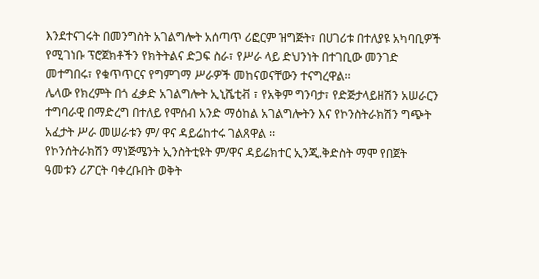እንደተናገሩት በመንግስት አገልግሎት አሰጣጥ ሪፎርም ዝግጅት፣ በሀገሪቱ በተለያዩ አካባቢዎች የሚገነቡ ፕሮጀክቶችን የክትትልና ድጋፍ ስራ፣ የሥራ ላይ ድህንነት በተገቢው መንገድ መተግበሩ፣ የቁጥጥርና የግምገማ ሥራዎች መከናወናቸውን ተናግረዋል፡፡
ሌላው የክረምት በጎ ፈቃድ አገልግሎት ኢኒሼቲቭ ፣ የአቅም ግንባታ፣ የድጅታላይዘሽን አሠራርን ተግባራዊ በማድረግ በተለይ የሞሰብ አንድ ማዕከል አገልግሎትን እና የኮንስትራክሽን ግጭት አፈታት ሥራ መሠራቱን ም/ ዋና ዳይሬከተሩ ገልጸዋል ፡፡
የኮንሰትራክሽን ማነጅሜንት ኢንስትቲዩት ም/ዋና ዳይሬክተር ኢንጂ.ቅድስት ማሞ የበጀት ዓመቱን ሪፖርት ባቀረቡበት ወቅት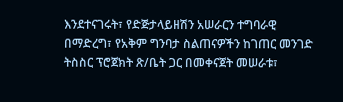እንደተናገሩት፣ የድጅታላይዘሽን አሠራርን ተግባራዊ በማድረግ፣ የአቅም ግንባታ ስልጠናዎችን ከገጠር መንገድ ትስስር ፕሮጀክት ጽ/ቤት ጋር በመቀናጀት መሠራቱ፣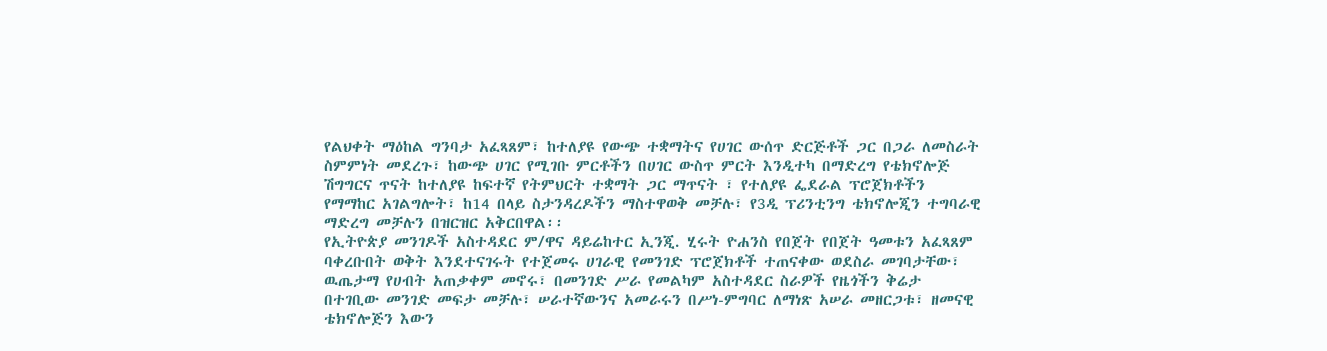የልህቀት ማዕከል ግንባታ አፈጻጸም፣ ከተለያዩ የውጭ ተቋማትና የሀገር ውሰጥ ድርጅቶች ጋር በጋራ ለመስራት ስምምነት መደረጉ፣ ከውጭ ሀገር የሚገቡ ምርቶችን በሀገር ውስጥ ምርት እንዲተካ በማድረግ የቴክኖሎጅ ሽግግርና ጥናት ከተለያዩ ከፍተኛ የትምህርት ተቋማት ጋር ማጥናት ፣ የተለያዩ ፌደራል ፕሮጀክቶችን የማማከር አገልግሎት፣ ከ14 በላይ ስታንዳረዶችን ማስተዋወቅ መቻሉ፣ የ3ዲ ፕሪንቲንግ ቴክኖሎጂን ተግባራዊ ማድረግ መቻሉን በዝርዝር አቅርበዋል፡፡
የኢትዮጵያ መንገዶች አስተዳደር ም/ዋና ዳይሬከተር ኢንጂ. ሂሩት ዮሐንስ የበጀት የበጀት ዓመቱን አፈጻጸም ባቀረቡበት ወቅት እንደተናገሩት የተጀመሩ ሀገራዊ የመንገድ ፕሮጀክቶች ተጠናቀው ወደስራ መገባታቸው፣ ዉጤታማ የሀብት አጠቃቀም መኖሩ፣ በመንገድ ሥራ የመልካም አስተዳደር ስራዎች የዜጎችን ቅሬታ በተገቢው መንገድ መፍታ መቻሉ፣ ሠራተኛውንና አመራሩን በሥነ-ምግባር ለማነጽ አሠራ መዘርጋቱ፣ ዘመናዊ ቴክኖሎጅን እውን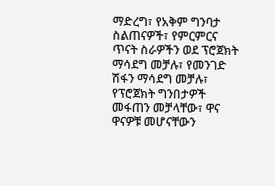ማድረግ፣ የአቅም ግንባታ ስልጠናዎች፣ የምርምርና ጥናት ስራዎችን ወደ ፕሮጀክት ማሳደግ መቻሉ፣ የመንገድ ሽፋን ማሳደግ መቻሉ፣ የፕሮጀክት ግንበታዎች መፋጠን መቻላቸው፣ ዋና ዋናዎቹ መሆናቸውን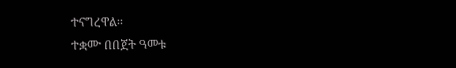ተናግረዋል፡፡
ተቋሙ በበጀት ዓመቱ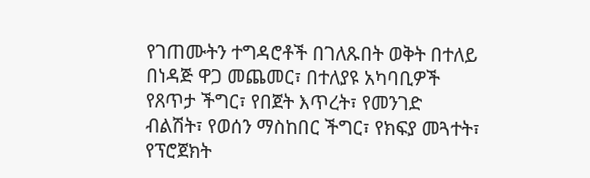የገጠሙትን ተግዳሮቶች በገለጹበት ወቅት በተለይ በነዳጅ ዋጋ መጨመር፣ በተለያዩ አካባቢዎች የጸጥታ ችግር፣ የበጀት እጥረት፣ የመንገድ ብልሽት፣ የወሰን ማስከበር ችግር፣ የክፍያ መጓተት፣ የፕሮጀክት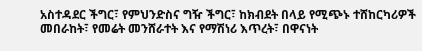አስተዳደር ችግር፣ የምህንድስና ግዥ ችግር፣ ከክብደት በላይ የሚጭኑ ተሸከርካሪዎች መበራከት፣ የመሬት መንሸራተት እና የማሽነሪ እጥረት፣ በዋናነት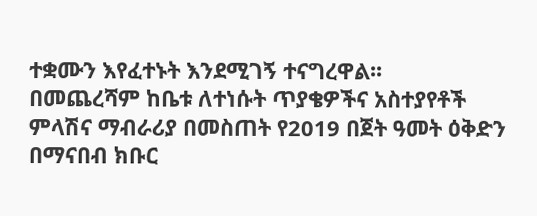ተቋሙን እየፈተኑት እንደሚገኝ ተናግረዋል፡፡
በመጨረሻም ከቤቱ ለተነሱት ጥያቄዎችና አስተያየቶች ምላሽና ማብራሪያ በመስጠት የ2019 በጀት ዓመት ዕቅድን በማናበብ ክቡር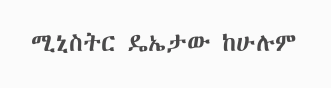ሚኒስትር ዴኤታው ከሁሉም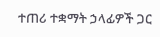ተጠሪ ተቋማት ኃላፊዎች ጋር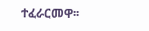ተፈራርመዋ፡፡